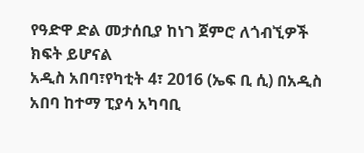የዓድዋ ድል መታሰቢያ ከነገ ጀምሮ ለጎብኚዎች ክፍት ይሆናል
አዲስ አበባ፣የካቲት 4፣ 2016 (ኤፍ ቢ ሲ) በአዲስ አበባ ከተማ ፒያሳ አካባቢ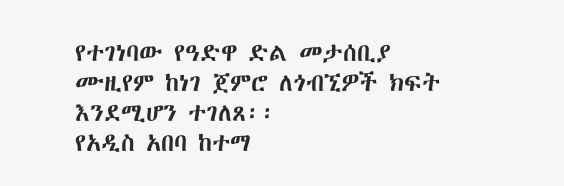የተገነባው የዓድዋ ድል መታሰቢያ ሙዚየም ከነገ ጀምሮ ለጎብኚዎች ክፍት እንደሚሆን ተገለጸ፡፡
የአዲስ አበባ ከተማ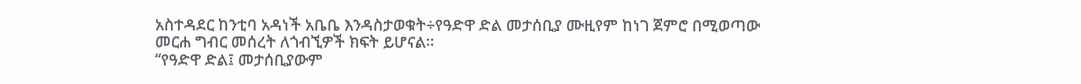አስተዳደር ከንቲባ አዳነች አቤቤ እንዳስታወቁት÷የዓድዋ ድል መታሰቢያ ሙዚየም ከነገ ጀምሮ በሚወጣው መርሐ ግብር መሰረት ለጎብኚዎች ክፍት ይሆናል።
“የዓድዋ ድል፤ መታሰቢያውም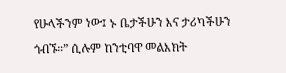የሁላችንም ነው፤ ኑ ቤታችሁን እና ታሪካችሁን ጎብኙ።” ሲሉም ከንቲባዋ መልእክት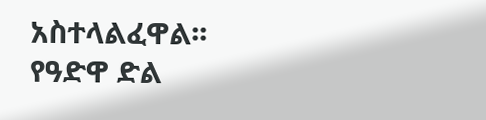አስተላልፈዋል፡፡
የዓድዋ ድል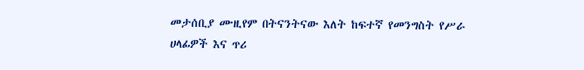መታሰቢያ ሙዚየም በትናንትናው እለት ከፍተኛ የመንግስት የሥራ ሀላፊዎች እና ጥሪ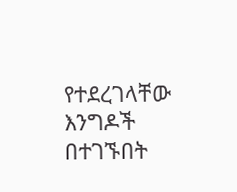የተደረገላቸው እንግዶች በተገኙበት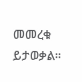መመረቁ ይታወቃል፡፡